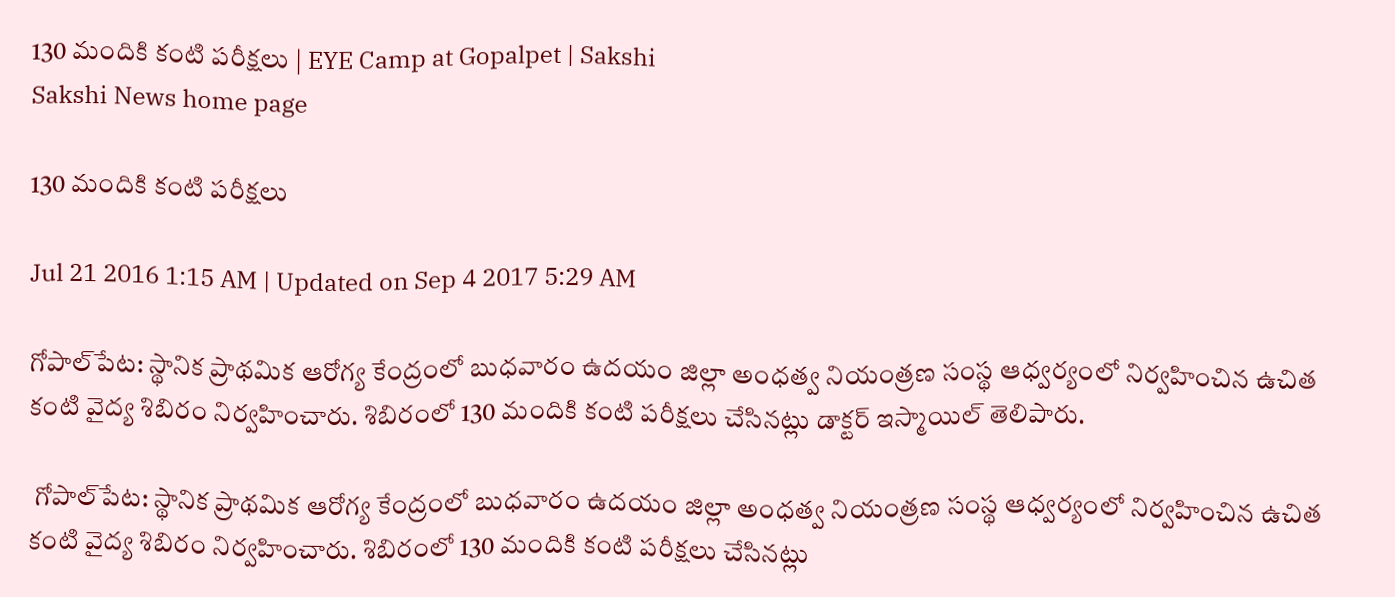130 మందికి కంటి పరీక్షలు | EYE Camp at Gopalpet | Sakshi
Sakshi News home page

130 మందికి కంటి పరీక్షలు

Jul 21 2016 1:15 AM | Updated on Sep 4 2017 5:29 AM

గోపాల్‌పేట: స్థానిక ప్రాథమిక ఆరోగ్య కేంద్రంలో బుధవారం ఉదయం జిల్లా అంధత్వ నియంత్రణ సంస్థ ఆధ్వర్యంలో నిర్వహించిన ఉచిత కంటి వైద్య శిబిరం నిర్వహించారు. శిబిరంలో 130 మందికి కంటి పరీక్షలు చేసినట్లు డాక్టర్‌ ఇస్మాయిల్‌ తెలిపారు.

 గోపాల్‌పేట: స్థానిక ప్రాథమిక ఆరోగ్య కేంద్రంలో బుధవారం ఉదయం జిల్లా అంధత్వ నియంత్రణ సంస్థ ఆధ్వర్యంలో నిర్వహించిన ఉచిత కంటి వైద్య శిబిరం నిర్వహించారు. శిబిరంలో 130 మందికి కంటి పరీక్షలు చేసినట్లు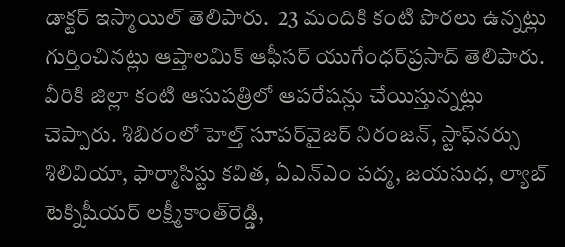డాక్టర్‌ ఇస్మాయిల్‌ తెలిపారు.  23 మందికి కంటి పొరలు ఉన్నట్లు గుర్తించినట్లు ఆప్తాలమిక్‌ ఆఫీసర్‌ యుగేంధర్‌ప్రసాద్‌ తెలిపారు. వీరికి జిల్లా కంటి ఆసుపత్రిలో ఆపరేషన్లు చేయిస్తున్నట్లు చెప్పారు. శిబిరంలో హెల్త్‌ సూపర్‌వైజర్‌ నిరంజన్, స్టాఫ్‌నర్సు శిలివియా, ఫార్మాసిస్టు కవిత, ఏఎన్‌ఎం పద్మ, జయసుధ, ల్యాబ్‌ టెక్నిషీయర్‌ లక్ష్మీకాంత్‌రెడ్డి,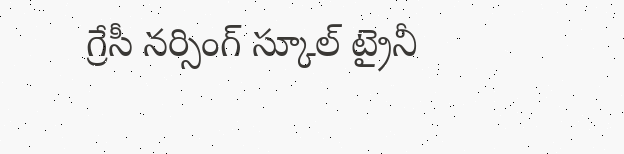గ్రేసీ నర్సింగ్‌ స్కూల్‌ ట్రైనీ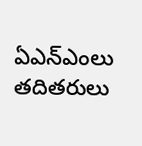ఏఎన్‌ఎంలు తదితరులు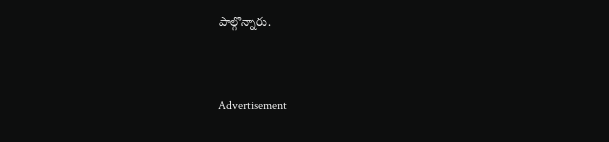పాల్గొన్నారు.


Advertisement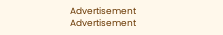Advertisement
Advertisement